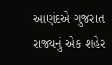આણંદએ ગુજરાત રાજ્યનું એક શહેર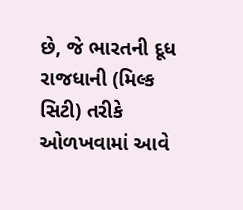છે, જે ભારતની દૂધ રાજધાની (મિલ્ક સિટી) તરીકે ઓળખવામાં આવે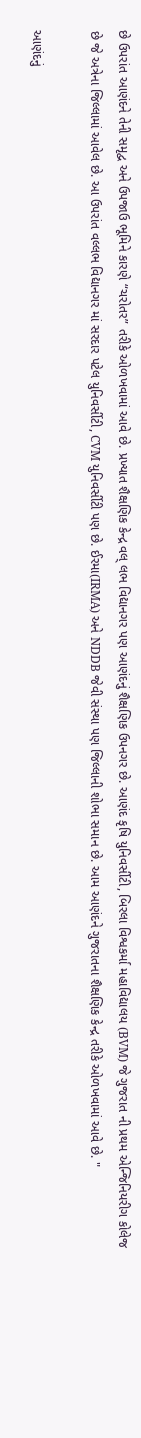છે ઉપરાંત આણંદને તેની સમૃદ્વ અને ઉપજાઉ ભૂમિને કારણે “ચરોતર” તરીકે ઓળખવામાં આવે છે. પ્રખ્યાત શૈક્ષણિક કેન્દ્ર વલ્ લભ વિદ્યાનગર પણ આણંદનું શૈક્ષણિક ઉપનગર છે. આણંદ કૃષિ યુનિવર્સીટી, બિરલા વિશ્વકર્મા મહાવિદ્યાલય (BVM) જે ગુજરાત ની પ્રથમ એન્જિનિયરીગ કોલેજ છે જે અત્રેના જિલ્લામાં આવેલ છે. આ ઉપરાંત વલ્લભ વિદ્યાનગર માં સરદાર પટેલ યુનિવર્સીટી, CVM યુનિવર્સીટી પણ છે. ઈરમા(IRMA) અને NDDB જેવી સંસ્થા પણ જિલ્લાની શોભા સમાન છે. આમ આણંદને ગુજરાતના શૈક્ષણિક કેન્દ્ર તરીકે ઓળખવામાં આવે છે. "

આણંદનું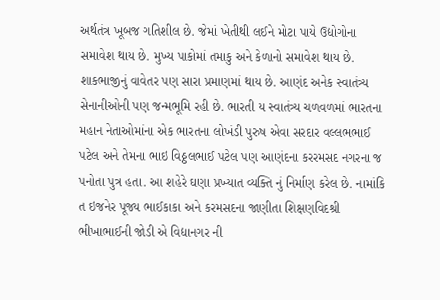અર્થતંત્ર ખૂબજ ગતિશીલ છે. જેમાં ખેતીથી લઈને મોટા પાયે ઉદ્યોગોના સમાવેશ થાય છે. મુખ્ય પાકોમાં તમાકુ અને કેળાનો સમાવેશ થાય છે. શાકભાજીનું વાવેતર પણ સારા પ્રમાણમાં થાય છે. આણંદ અનેક સ્વાતંત્ર્ય સેનાનીઓની પણ જન્મભૂમિ રહી છે. ભારતી ય સ્વાતંત્ર્ય ચળવળમાં ભારતના મહાન નેતાઓમાંના એક ભારતના લોખંડી પુરુષ એવા સરદાર વલ્લભભાઈ પટેલ અને તેમના ભાઇ વિઠ્ઠલભાઈ પટેલ પણ આણંદના કરરમસદ નગરના જ પનોતા પુત્ર હતા. આ શહેરે ઘણા પ્રખ્યાત વ્યક્તિ નું નિર્માણ કરેલ છે. નામાંકિ ત ઇજનેર પૂજ્ય ભાઈકાકા અને કરમસદના જાણીતા શિક્ષણવિદશ્રી ભીખાભાઈની જોડી એ વિદ્યાનગર ની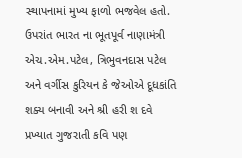સ્થાપનામાં મુખ્ય ફાળો ભજવેલ હતો. ઉપરાંત ભારત ના ભૂતપૂર્વ નાણામંત્રી એચ.એમ.પટેલ, ત્રિભુવનદાસ પટેલ અને વર્ગીસ કુરિયન કે જેઓએ દૂધકાંતિ શક્ય બનાવી અને શ્રી હરી શ દવે પ્રખ્યાત ગુજરાતી કવિ પણ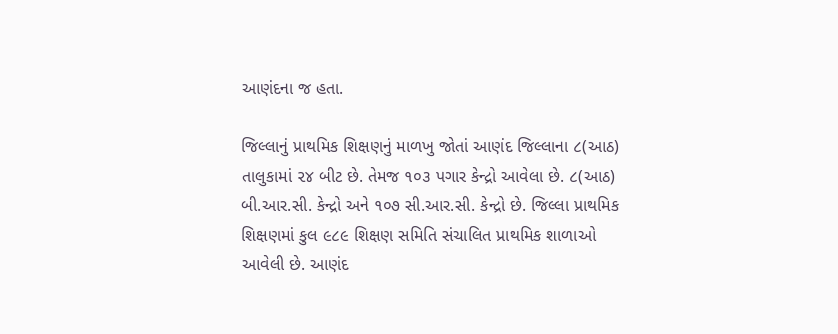આણંદના જ હતા.

જિલ્લાનું પ્રાથમિક શિક્ષણનું માળખુ જોતાં આણંદ જિલ્લાના ૮(આઠ) તાલુકામાં ૨૪ બીટ છે. તેમજ ૧૦૩ પગાર કેન્દ્રો આવેલા છે. ૮(આઠ) બી.આર.સી. કેન્દ્રો અને ૧૦૭ સી.આર.સી. કેન્દ્રો છે. જિલ્લા પ્રાથમિક શિક્ષણમાં કુલ ૯૮૯ શિક્ષણ સમિતિ સંચાલિત પ્રાથમિક શાળાઓ આવેલી છે. આણંદ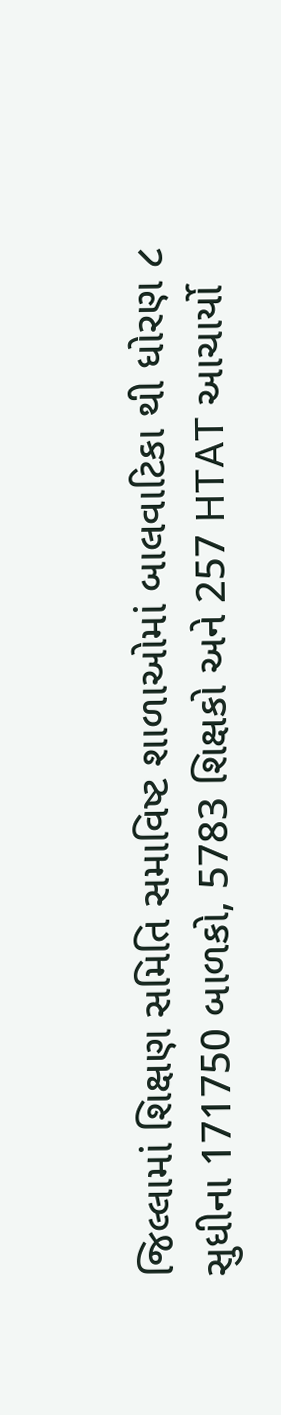જિલ્લામાં શિક્ષણ સમિતિ સમાવિષ્ટ શાળાઓમાં બાલવાટિકા થી ધોરણ ૮ સુધીના 171750 બાળકો, 5783 શિક્ષકો અને 257 HTAT આચાર્યો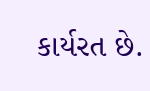કાર્યરત છે.